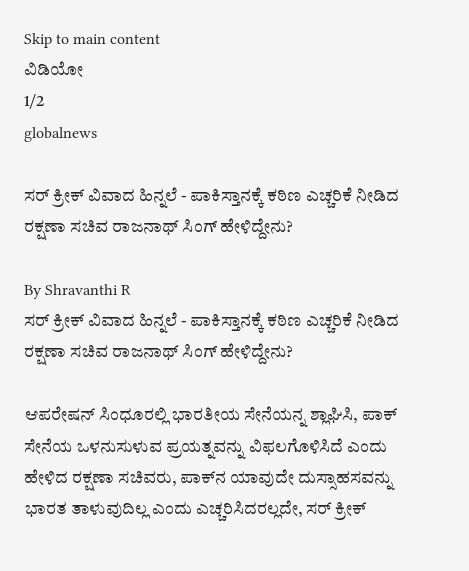Skip to main content
ವಿಡಿಯೋ
1/2
globalnews

ಸರ್‌ ಕ್ರೀಕ್‌ ವಿವಾದ ಹಿನ್ನಲೆ - ಪಾಕಿಸ್ತಾನಕ್ಕೆ ಕಠಿಣ ಎಚ್ಚರಿಕೆ ನೀಡಿದ ರಕ್ಷಣಾ ಸಚಿವ ರಾಜನಾಥ್‌ ಸಿಂಗ್‌ ಹೇಳಿದ್ದೇನು?

By Shravanthi R
ಸರ್‌ ಕ್ರೀಕ್‌ ವಿವಾದ ಹಿನ್ನಲೆ - ಪಾಕಿಸ್ತಾನಕ್ಕೆ ಕಠಿಣ ಎಚ್ಚರಿಕೆ ನೀಡಿದ ರಕ್ಷಣಾ ಸಚಿವ ರಾಜನಾಥ್‌ ಸಿಂಗ್‌ ಹೇಳಿದ್ದೇನು?

ಆಪರೇಷನ್‌ ಸಿಂಧೂರಲ್ಲಿ ಭಾರತೀಯ ಸೇನೆಯನ್ನ ಶ್ಲಾಘಿಸಿ, ಪಾಕ್‌ ಸೇನೆಯ ಒಳನುಸುಳುವ ಪ್ರಯತ್ನವನ್ನು ವಿಫಲಗೊಳಿಸಿದೆ ಎಂದು ಹೇಳಿದ ರಕ್ಷಣಾ ಸಚಿವರು, ಪಾಕ್‌ನ ಯಾವುದೇ ದುಸ್ಸಾಹಸವನ್ನು ಭಾರತ ತಾಳುವುದಿಲ್ಲ ಎಂದು ಎಚ್ಚರಿಸಿದರಲ್ಲದೇ, ಸರ್‌ ಕ್ರೀಕ್‌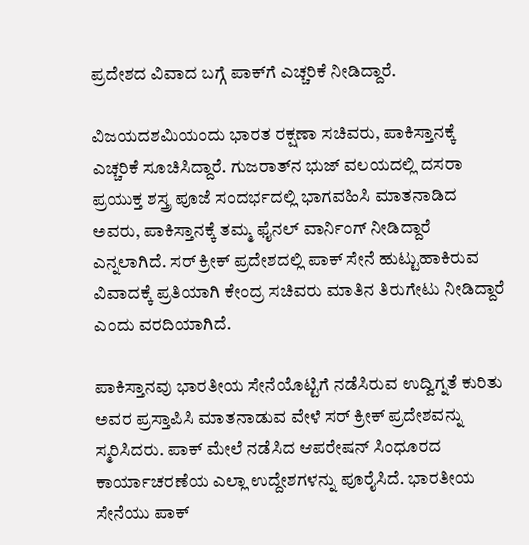ಪ್ರದೇಶದ ವಿವಾದ ಬಗ್ಗೆ ಪಾಕ್‌ಗೆ ಎಚ್ಚರಿಕೆ ನೀಡಿದ್ದಾರೆ.

ವಿಜಯದಶಮಿಯಂದು ಭಾರತ ರಕ್ಷಣಾ ಸಚಿವರು, ಪಾಕಿಸ್ತಾನಕ್ಕೆ ಎಚ್ಚರಿಕೆ ಸೂಚಿಸಿದ್ದಾರೆ. ಗುಜರಾತ್‌ನ ಭುಜ್‌ ವಲಯದಲ್ಲಿ ದಸರಾ ಪ್ರಯುಕ್ತ ಶಸ್ತ್ರ ಪೂಜೆ ಸಂದರ್ಭದಲ್ಲಿ ಭಾಗವಹಿಸಿ ಮಾತನಾಡಿದ ಅವರು, ಪಾಕಿಸ್ತಾನಕ್ಕೆ ತಮ್ಮ ಫೈನಲ್‌ ವಾರ್ನಿಂಗ್‌ ನೀಡಿದ್ದಾರೆ ಎನ್ನಲಾಗಿದೆ. ಸರ್‌ ಕ್ರೀಕ್‌ ಪ್ರದೇಶದಲ್ಲಿ ಪಾಕ್‌ ಸೇನೆ ಹುಟ್ಟುಹಾಕಿರುವ ವಿವಾದಕ್ಕೆ ಪ್ರತಿಯಾಗಿ ಕೇಂದ್ರ ಸಚಿವರು ಮಾತಿನ ತಿರುಗೇಟು ನೀಡಿದ್ದಾರೆ ಎಂದು ವರದಿಯಾಗಿದೆ.

ಪಾಕಿಸ್ತಾನವು ಭಾರತೀಯ ಸೇನೆಯೊಟ್ಟಿಗೆ ನಡೆಸಿರುವ ಉದ್ವಿಗ್ನತೆ ಕುರಿತು ಅವರ ಪ್ರಸ್ತಾಪಿಸಿ ಮಾತನಾಡುವ ವೇಳೆ ಸರ್‌ ಕ್ರೀಕ್‌ ಪ್ರದೇಶವನ್ನು ಸ್ಮರಿಸಿದರು. ಪಾಕ್‌ ಮೇಲೆ ನಡೆಸಿದ ಆಪರೇಷನ್‌ ಸಿಂಧೂರದ ಕಾರ್ಯಾಚರಣೆಯ ಎಲ್ಲಾ ಉದ್ದೇಶಗಳನ್ನು ಪೂರೈಸಿದೆ. ಭಾರತೀಯ ಸೇನೆಯು ಪಾಕ್‌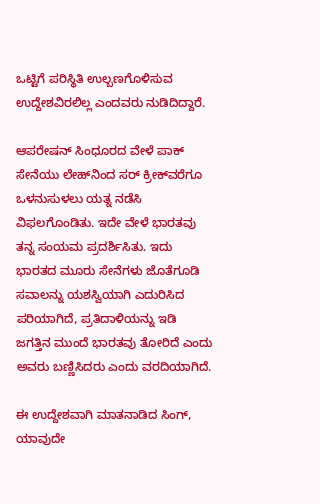ಒಟ್ಟಿಗೆ ಪರಿಸ್ಥಿತಿ ಉಲ್ಬಣಗೊಳಿಸುವ ಉದ್ದೇಶವಿರಲಿಲ್ಲ ಎಂದವರು ನುಡಿದಿದ್ದಾರೆ.

ಆಪರೇಷನ್‌ ಸಿಂಧೂರದ ವೇಳೆ ಪಾಕ್‌ ಸೇನೆಯು ಲೇಹ್‌ನಿಂದ ಸರ್‌ ಕ್ರೀಕ್‌ವರೆಗೂ ಒಳನುಸುಳಲು ಯತ್ನ ನಡೆಸಿ ವಿಫಲಗೊಂಡಿತು. ಇದೇ ವೇಳೆ ಭಾರತವು ತನ್ನ ಸಂಯಮ ಪ್ರದರ್ಶಿಸಿತು. ಇದು ಭಾರತದ ಮೂರು ಸೇನೆಗಳು ಜೊತೆಗೂಡಿ ಸವಾಲನ್ನು ಯಶಸ್ವಿಯಾಗಿ ಎದುರಿಸಿದ ಪರಿಯಾಗಿದೆ, ಪ್ರತಿದಾಳಿಯನ್ನು ಇಡಿ ಜಗತ್ತಿನ ಮುಂದೆ ಭಾರತವು ತೋರಿದೆ ಎಂದು ಅವರು ಬಣ್ಣಿಸಿದರು ಎಂದು ವರದಿಯಾಗಿದೆ.

ಈ ಉದ್ದೇಶವಾಗಿ ಮಾತನಾಡಿದ ಸಿಂಗ್‌, ಯಾವುದೇ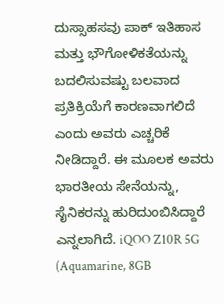ದುಸ್ಸಾಹಸವು ಪಾಕ್‌ ಇತಿಹಾಸ ಮತ್ತು ಭೌಗೋಳಿಕತೆಯನ್ನು ಬದಲಿಸುವಷ್ಟು ಬಲವಾದ ಪ್ರತಿಕ್ರಿಯೆಗೆ ಕಾರಣವಾಗಲಿದೆ ಎಂದು ಅವರು ಎಚ್ಚರಿಕೆ ನೀಡಿದ್ದಾರೆ. ಈ ಮೂಲಕ ಅವರು ಭಾರತೀಯ ಸೇನೆಯನ್ನು, ಸೈನಿಕರನ್ನು ಹುರಿದುಂಬಿಸಿದ್ದಾರೆ ಎನ್ನಲಾಗಿದೆ. iQOO Z10R 5G (Aquamarine, 8GB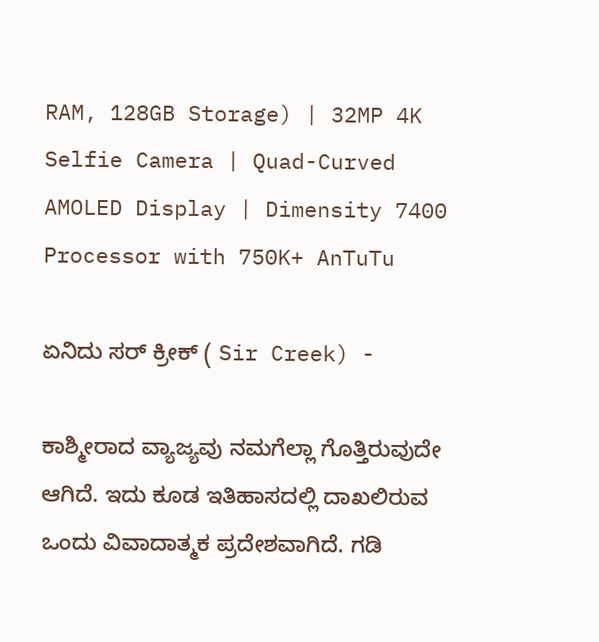RAM, 128GB Storage) | 32MP 4K Selfie Camera | Quad-Curved AMOLED Display | Dimensity 7400 Processor with 750K+ AnTuTu

ಏನಿದು ಸರ್‌ ಕ್ರೀಕ್‌ ( Sir Creek) -

ಕಾಶ್ಮೀರಾದ ವ್ಯಾಜ್ಯವು ನಮಗೆಲ್ಲಾ ಗೊತ್ತಿರುವುದೇ ಆಗಿದೆ. ಇದು ಕೂಡ ಇತಿಹಾಸದಲ್ಲಿ ದಾಖಲಿರುವ ಒಂದು ವಿವಾದಾತ್ಮಕ ಪ್ರದೇಶವಾಗಿದೆ. ಗಡಿ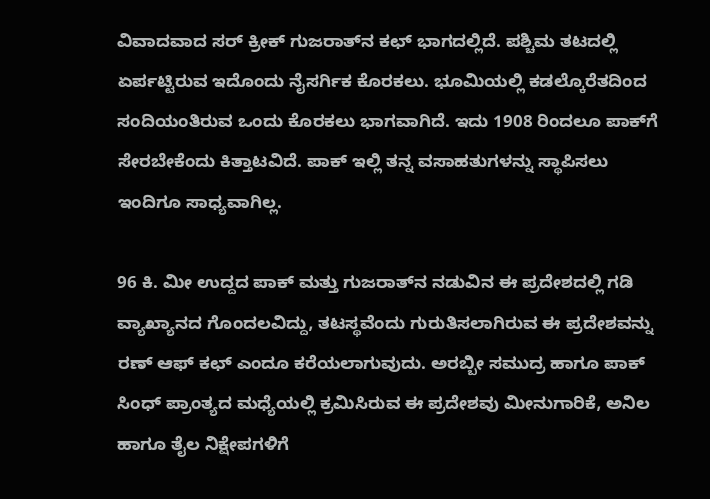ವಿವಾದವಾದ ಸರ್‌ ಕ್ರೀಕ್‌ ಗುಜರಾತ್‌ನ ಕಛ್‌ ಭಾಗದಲ್ಲಿದೆ. ಪಶ್ಚಿಮ ತಟದಲ್ಲಿ ಏರ್ಪಟ್ಟಿರುವ ಇದೊಂದು ನೈಸರ್ಗಿಕ ಕೊರಕಲು. ಭೂಮಿಯಲ್ಲಿ ಕಡಲ್ಕೊರೆತದಿಂದ ಸಂದಿಯಂತಿರುವ ಒಂದು ಕೊರಕಲು ಭಾಗವಾಗಿದೆ. ಇದು 1908 ರಿಂದಲೂ ಪಾಕ್‌ಗೆ ಸೇರಬೇಕೆಂದು ಕಿತ್ತಾಟವಿದೆ. ಪಾಕ್‌ ಇಲ್ಲಿ ತನ್ನ ವಸಾಹತುಗಳನ್ನು ಸ್ಥಾಪಿಸಲು ಇಂದಿಗೂ ಸಾಧ್ಯವಾಗಿಲ್ಲ.

96 ಕಿ. ಮೀ ಉದ್ದದ ಪಾಕ್‌ ಮತ್ತು ಗುಜರಾತ್‌ನ ನಡುವಿನ ಈ ಪ್ರದೇಶದಲ್ಲಿ ಗಡಿ ವ್ಯಾಖ್ಯಾನದ ಗೊಂದಲವಿದ್ದು, ತಟಸ್ಥವೆಂದು ಗುರುತಿಸಲಾಗಿರುವ ಈ ಪ್ರದೇಶವನ್ನು ರಣ್‌ ಆಫ್‌ ಕಛ್‌ ಎಂದೂ ಕರೆಯಲಾಗುವುದು. ಅರಬ್ಬೀ ಸಮುದ್ರ ಹಾಗೂ ಪಾಕ್‌ ಸಿಂಧ್‌ ಪ್ರಾಂತ್ಯದ ಮಧ್ಯೆಯಲ್ಲಿ ಕ್ರಮಿಸಿರುವ ಈ ಪ್ರದೇಶವು ಮೀನುಗಾರಿಕೆ, ಅನಿಲ ಹಾಗೂ ತೈಲ ನಿಕ್ಷೇಪಗಳಿಗೆ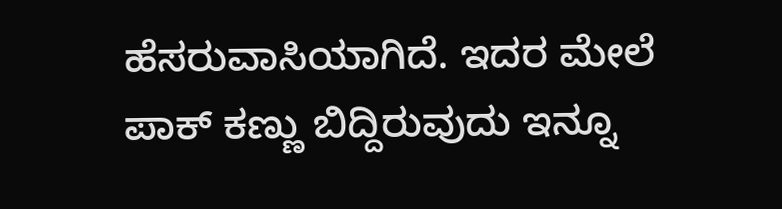ಹೆಸರುವಾಸಿಯಾಗಿದೆ. ಇದರ ಮೇಲೆ ಪಾಕ್‌ ಕಣ್ಣು ಬಿದ್ದಿರುವುದು ಇನ್ನೂ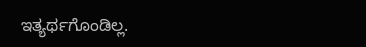ಇತ್ಯರ್ಥಗೊಂಡಿಲ್ಲ.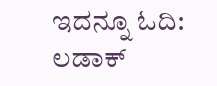ಇದನ್ನೂ ಓದಿ: ಲಡಾಕ್‌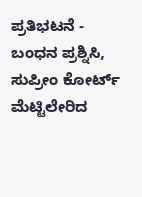ಪ್ರತಿಭಟನೆ - ಬಂಧನ ಪ್ರಶ್ನಿಸಿ, ಸುಪ್ರೀಂ ಕೋರ್ಟ್‌ ಮೆಟ್ಟಿಲೇರಿದ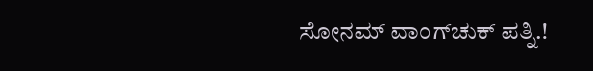ಸೋನಮ್‌ ವಾಂಗ್‌ಚುಕ್‌ ಪತ್ನಿ.!